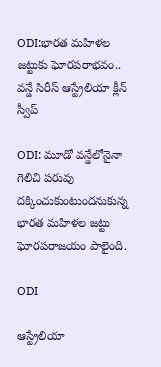ODI:భారత మహిళల జట్టుకు ఘోరపరాభవం.. వన్డే సిరీస్ ఆస్ట్రేలియా క్లీన్ స్వీప్

ODI: మూడో వన్డేలోనైనా గెలిచి పరువు దక్కించుకుంటుందనుకున్న భారత మహిళల జట్టు ఘోరపరాజయం పాలైంది.

ODI

ఆస్ట్రేలియా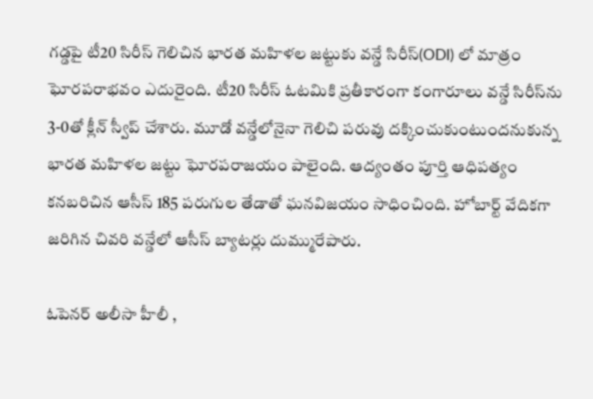గడ్డపై టీ20 సిరీస్ గెలిచిన భారత మహిళల జట్టుకు వన్డే సిరీస్(ODI) లో మాత్రం ఘోరపరాభవం ఎదురైంది. టీ20 సిరీస్ ఓటమికి ప్రతీకారంగా కంగారూలు వన్డే సిరీస్‌ను 3-0తో క్లీన్ స్వీప్ చేశారు. మూడో వన్డేలోనైనా గెలిచి పరువు దక్కించుకుంటుందనుకున్న భారత మహిళల జట్టు ఘోరపరాజయం పాలైంది. ఆద్యంతం పూర్తి ఆధిపత్యం కనబరిచిన ఆసీస్ 185 పరుగుల తేడాతో ఘనవిజయం సాధించింది. హోబార్ట్ వేదికగా జరిగిన చివరి వన్డేలో ఆసీస్ బ్యాటర్లు దుమ్మురేపారు.

ఓపెనర్ అలీసా హీలీ ,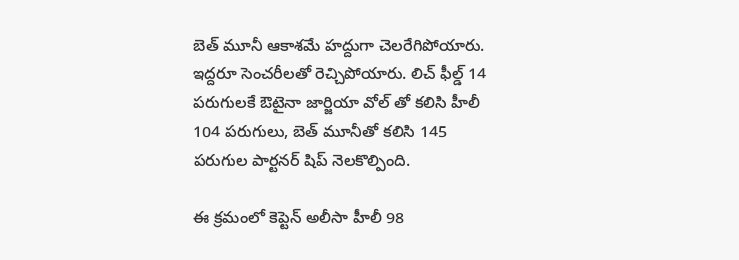బెత్ మూనీ ఆకాశమే హద్దుగా చెలరేగిపోయారు. ఇద్దరూ సెంచరీలతో రెచ్చిపోయారు. లిచ్ ఫీల్డ్ 14 పరుగులకే ఔటైనా జార్జియా వోల్ తో కలిసి హీలీ 104 పరుగులు, బెత్ మూనీతో కలిసి 145 పరుగుల పార్టనర్ షిప్ నెలకొల్పింది.

ఈ క్రమంలో కెప్టెన్ అలీసా హీలీ 98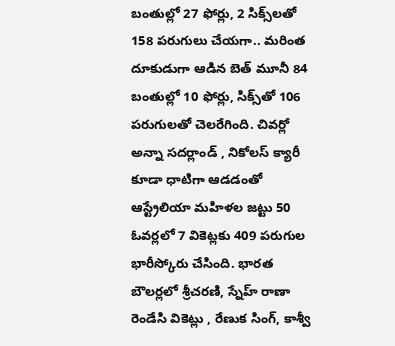బంతుల్లో 27 ఫోర్లు, 2 సిక్స్‌లతో 158 పరుగులు చేయగా.. మరింత దూకుడుగా ఆడిన బెత్ మూనీ 84 బంతుల్లో 10 ఫోర్లు, సిక్స్‌తో 106 పరుగులతో చెలరేగింది. చివర్లో అన్నా సదర్లాండ్ , నికోలస్ క్యారీ కూడా ధాటిగా ఆడడంతో ఆస్ట్రేలియా మహిళల జట్టు 50 ఓవర్లలో 7 వికెట్లకు 409 పరుగుల భారీస్కోరు చేసింది. భారత బౌలర్లలో శ్రీచరణి, స్నేహ్ రాణా రెండేసి వికెట్లు , రేణుక సింగ్, కాశ్వీ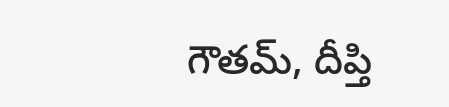గౌతమ్, దీప్తి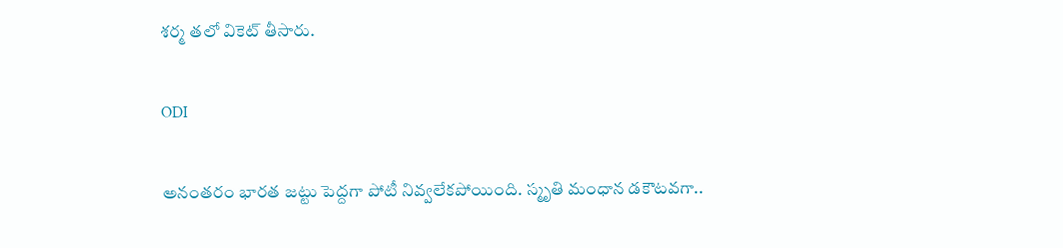శర్మ తలో వికెట్ తీసారు.

ODI

అనంతరం భారత జట్టు పెద్దగా పోటీ నివ్వలేకపోయింది. స్మృతి మంధాన డకౌటవగా..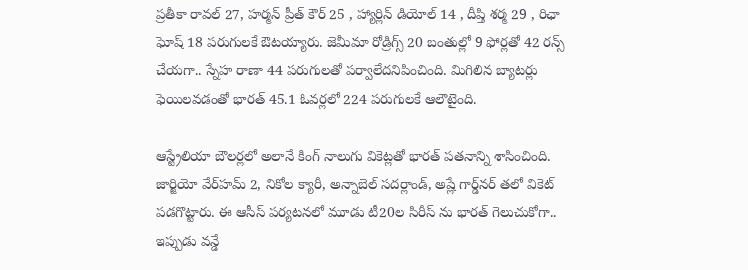ప్రతీకా రావల్ 27, హర్మన్ ప్రీత్ కౌర్ 25 , హ్యార్లిన్ డియోల్ 14 , దీప్తి శర్మ 29 , రిఛా ఘోష్ 18 పరుగులకే ఔటయ్యారు. జెమీమా రోడ్రిగ్స్ 20 బంతుల్లో 9 ఫోర్లతో 42 రన్స్ చేయగా.. స్నేహ రాణా 44 పరుగులతో పర్వాలేదనిపించింది. మిగిలిన బ్యాటర్లు ఫెయిలవడంతో భారత్ 45.1 ఓవర్లలో 224 పరుగులకే ఆలౌటైంది.

ఆస్ట్రేలియా బౌలర్లలో అలానే కింగ్ నాలుగు వికెట్లతో భారత్ పతనాన్ని శాసించింది. జార్జియో వేర్‌హమ్ 2, నికోల క్యారీ, అన్నాబెల్ సదర్లాండ్, అష్లే గార్డ్‌నర్ తలో వికెట్ పడగొట్టారు. ఈ ఆసీస్ పర్యటనలో మూడు టీ20ల సిరీస్ ను భారత్ గెలుచుకోగా.. ఇప్పుడు వన్డే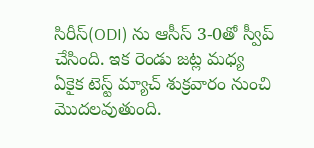సిరీస్(ODI) ను ఆసీస్ 3-0తో స్వీప్ చేసింది. ఇక రెండు జట్ల మధ్య ఏకైక టెస్ట్ మ్యాచ్ శుక్రవారం నుంచి మొదలవుతుంది.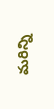మరిన్ని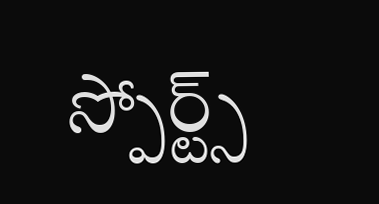స్పోర్ట్స్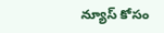న్యూస్ కోసం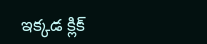ఇక్కడ క్లిక్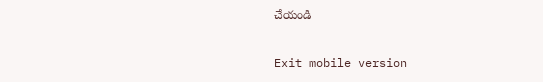చేయండి

Exit mobile version